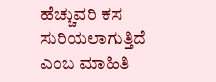ಹೆಚ್ಚುವರಿ ಕಸ ಸುರಿಯಲಾಗುತ್ತಿದೆ ಎಂಬ ಮಾಹಿತಿ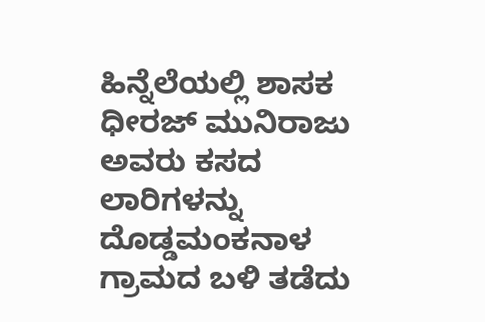ಹಿನ್ನೆಲೆಯಲ್ಲಿ ಶಾಸಕ ಧೀರಜ್ ಮುನಿರಾಜು ಅವರು ಕಸದ ಲಾರಿಗಳನ್ನು ದೊಡ್ಡಮಂಕನಾಳ ಗ್ರಾಮದ ಬಳಿ ತಡೆದು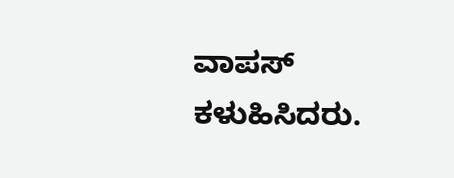ವಾಪಸ್ ಕಳುಹಿಸಿದರು.